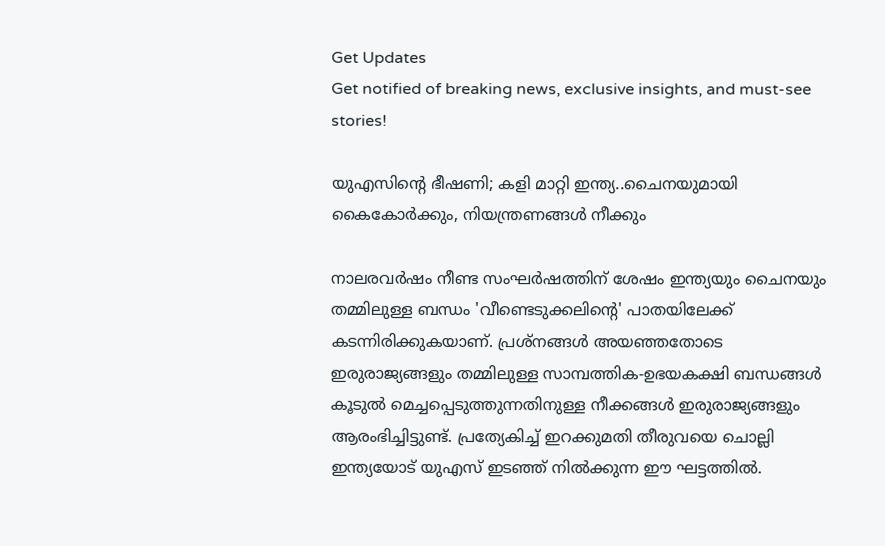Get Updates
Get notified of breaking news, exclusive insights, and must-see stories!

യുഎസിന്റെ ഭീഷണി; കളി മാറ്റി ഇന്ത്യ..ചൈനയുമായി കൈകോർക്കും, നിയന്ത്രണങ്ങൾ നീക്കും

നാലരവർഷം നീണ്ട സംഘർഷത്തിന് ശേഷം ഇന്ത്യയും ചൈനയും തമ്മിലുള്ള ബന്ധം 'വീണ്ടെടുക്കലിന്റെ' പാതയിലേക്ക് കടന്നിരിക്കുകയാണ്. പ്രശ്നങ്ങൾ അയഞ്ഞതോടെ ഇരുരാജ്യങ്ങളും തമ്മിലുള്ള സാമ്പത്തിക-ഉഭയകക്ഷി ബന്ധങ്ങൾ കൂടുൽ മെച്ചപ്പെടുത്തുന്നതിനുള്ള നീക്കങ്ങൾ ഇരുരാജ്യങ്ങളും ആരംഭിച്ചിട്ടുണ്ട്. പ്രത്യേകിച്ച് ഇറക്കുമതി തീരുവയെ ചൊല്ലി ഇന്ത്യയോട് യുഎസ് ഇടഞ്ഞ് നിൽക്കുന്ന ഈ ഘട്ടത്തിൽ.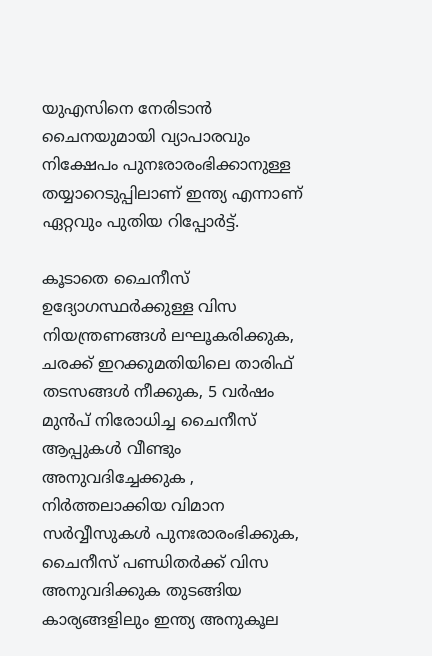യുഎസിനെ നേരിടാൻ ചൈനയുമായി വ്യാപാരവും നിക്ഷേപം പുനഃരാരംഭിക്കാനുള്ള തയ്യാറെടുപ്പിലാണ് ഇന്ത്യ എന്നാണ് ഏറ്റവും പുതിയ റിപ്പോർട്ട്.

കൂടാതെ ചൈനീസ് ഉദ്യോഗസ്ഥർക്കുള്ള വിസ നിയന്ത്രണങ്ങൾ ലഘൂകരിക്കുക, ചരക്ക് ഇറക്കുമതിയിലെ താരിഫ് തടസങ്ങൾ നീക്കുക, 5 വർഷം മുൻപ് നിരോധിച്ച ചൈനീസ് ആപ്പുകൾ വീണ്ടും അനുവദിച്ചേക്കുക , നിർത്തലാക്കിയ വിമാന സർവ്വീസുകൾ പുനഃരാരംഭിക്കുക, ചൈനീസ് പണ്ഡിതർക്ക് വിസ അനുവദിക്കുക തുടങ്ങിയ കാര്യങ്ങളിലും ഇന്ത്യ അനുകൂല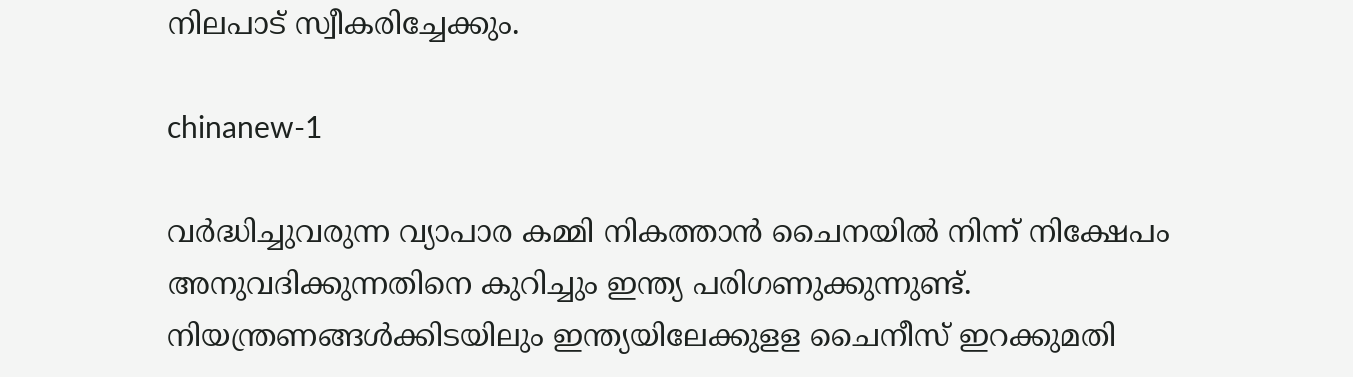നിലപാട് സ്വീകരിച്ചേക്കും.

chinanew-1

വർദ്ധിച്ചുവരുന്ന വ്യാപാര കമ്മി നികത്താൻ ചൈനയിൽ നിന്ന് നിക്ഷേപം അനുവദിക്കുന്നതിനെ കുറിച്ചും ഇന്ത്യ പരിഗണുക്കുന്നുണ്ട്. നിയന്ത്രണങ്ങൾക്കിടയിലും ഇന്ത്യയിലേക്കുളള ചൈനീസ് ഇറക്കുമതി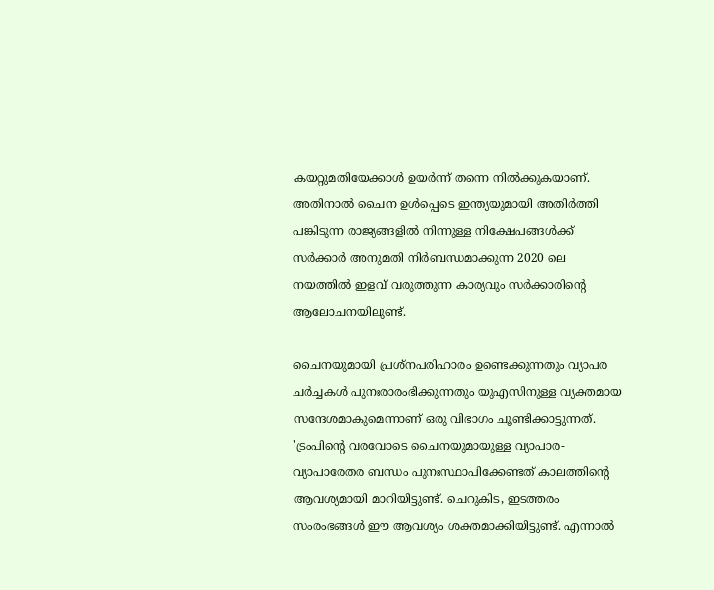കയറ്റുമതിയേക്കാൾ ഉയർന്ന് തന്നെ നിൽക്കുകയാണ്. അതിനാൽ ചൈന ഉൾപ്പെടെ ഇന്ത്യയുമായി അതിർത്തി പങ്കിടുന്ന രാജ്യങ്ങളിൽ നിന്നുള്ള നിക്ഷേപങ്ങൾക്ക് സർക്കാർ അനുമതി നിർബന്ധമാക്കുന്ന 2020 ലെ നയത്തിൽ ഇളവ് വരുത്തുന്ന കാര്യവും സർക്കാരിന്റെ ആലോചനയിലുണ്ട്.

ചൈനയുമായി പ്രശ്നപരിഹാരം ഉണ്ടെക്കുന്നതും വ്യാപര ചർച്ചകൾ പുനഃരാരംഭിക്കുന്നതും യുഎസിനുള്ള വ്യക്തമായ സന്ദേശമാകുമെന്നാണ് ഒരു വിഭാഗം ചൂണ്ടിക്കാട്ടുന്നത്. 'ട്രംപിന്റെ വരവോടെ ചൈനയുമായുള്ള വ്യാപാര-വ്യാപാരേതര ബന്ധം പുനഃസ്ഥാപിക്കേണ്ടത് കാലത്തിന്റെ ആവശ്യമായി മാറിയിട്ടുണ്ട്. ചെറുകിട, ഇടത്തരം സംരംഭങ്ങൾ ഈ ആവശ്യം ശക്തമാക്കിയിട്ടുണ്ട്. എന്നാൽ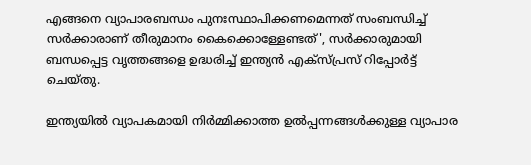എങ്ങനെ വ്യാപാരബന്ധം പുനഃസ്ഥാപിക്കണമെന്നത് സംബന്ധിച്ച് സർക്കാരാണ് തീരുമാനം കൈക്കൊള്ളേണ്ടത്', സർക്കാരുമായി ബന്ധപ്പെട്ട വൃത്തങ്ങളെ ഉദ്ധരിച്ച് ഇന്ത്യൻ എക്സ്പ്രസ് റിപ്പോർട്ട് ചെയ്തു.

ഇന്ത്യയിൽ വ്യാപകമായി നിർമ്മിക്കാത്ത ഉൽപ്പന്നങ്ങൾക്കുള്ള വ്യാപാര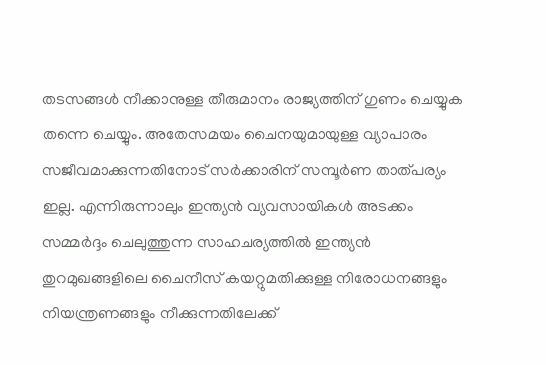തടസങ്ങൾ നീക്കാനുള്ള തീരുമാനം രാജ്യത്തിന് ഗുണം ചെയ്യുക തന്നെ ചെയ്യും. അതേസമയം ചൈനയുമായുള്ള വ്യാപാരം സജീവമാക്കുന്നതിനോട് സർക്കാരിന് സമ്പൂർണ താത്പര്യം ഇല്ല. എന്നിരുന്നാലും ഇന്ത്യൻ വ്യവസായികൾ അടക്കം സമ്മർദ്ദം ചെലുത്തുന്ന സാഹചര്യത്തിൽ ഇന്ത്യൻ തുറമുഖങ്ങളിലെ ചൈനീസ് കയറ്റുമതിക്കുള്ള നിരോധനങ്ങളും നിയന്ത്രണങ്ങളും നീക്കുന്നതിലേക്ക്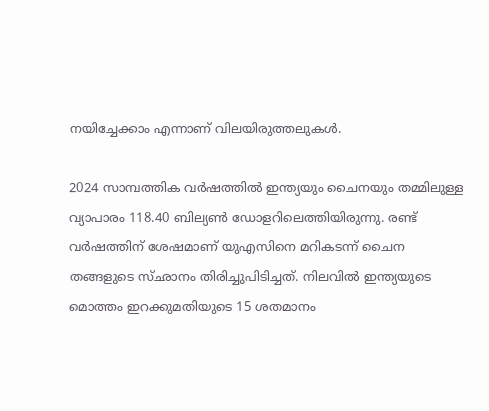നയിച്ചേക്കാം എന്നാണ് വിലയിരുത്തലുകൾ.

2024 സാമ്പത്തിക വർഷത്തിൽ ഇന്ത്യയും ചൈനയും തമ്മിലുള്ള വ്യാപാരം 118.40 ബില്യൺ ഡോളറിലെത്തിയിരുന്നു. രണ്ട് വർഷത്തിന് ശേഷമാണ് യുഎസിനെ മറികടന്ന് ചൈന തങ്ങളുടെ സ്ഛാനം തിരിച്ചുപിടിച്ചത്. നിലവിൽ ഇന്ത്യയുടെ മൊത്തം ഇറക്കുമതിയുടെ 15 ശതമാനം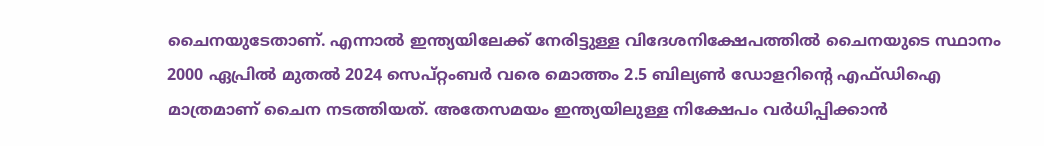ചൈനയുടേതാണ്. എന്നാൽ ഇന്ത്യയിലേക്ക് നേരിട്ടുള്ള വിദേശനിക്ഷേപത്തിൽ ചൈനയുടെ സ്ഥാനം 2000 ഏപ്രിൽ മുതൽ 2024 സെപ്റ്റംബർ വരെ മൊത്തം 2.5 ബില്യൺ ഡോളറിന്റെ എഫ്ഡിഐ മാത്രമാണ് ചൈന നടത്തിയത്. അതേസമയം ഇന്ത്യയിലുള്ള നിക്ഷേപം വർധിപ്പിക്കാൻ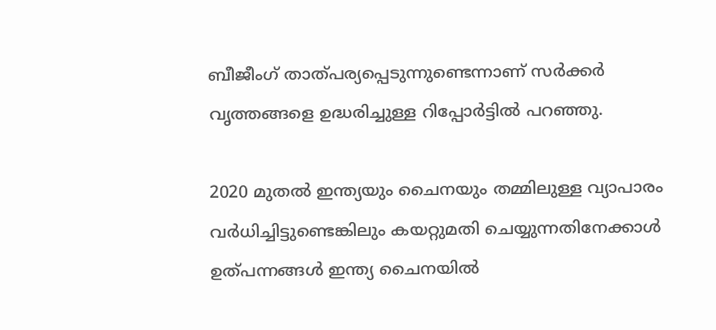ബീജീംഗ് താത്പര്യപ്പെടുന്നുണ്ടെന്നാണ് സർക്കർ വൃത്തങ്ങളെ ഉദ്ധരിച്ചുള്ള റിപ്പോർട്ടിൽ പറഞ്ഞു.

2020 മുതൽ ഇന്ത്യയും ചൈനയും തമ്മിലുള്ള വ്യാപാരം വർധിച്ചിട്ടുണ്ടെങ്കിലും കയറ്റുമതി ചെയ്യുന്നതിനേക്കാൾ ഉത്പന്നങ്ങൾ ഇന്ത്യ ചൈനയിൽ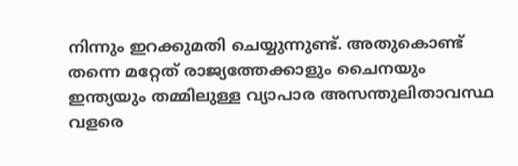നിന്നും ഇറക്കുമതി ചെയ്യുന്നുണ്ട്. അതുകൊണ്ട് തന്നെ മറ്റേത് രാജ്യത്തേക്കാളും ചൈനയും ഇന്ത്യയും തമ്മിലുള്ള വ്യാപാര അസന്തുലിതാവസ്ഥ വളരെ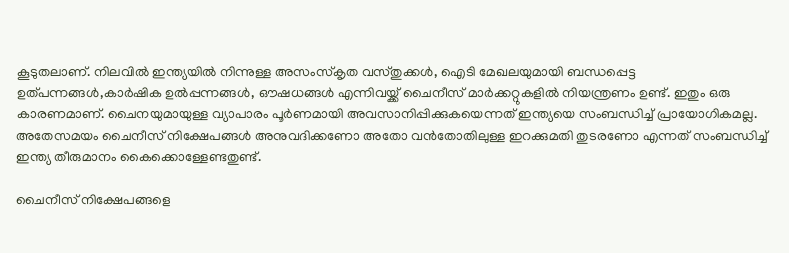കൂടുതലാണ്. നിലവിൽ ഇന്ത്യയിൽ നിന്നുള്ള അസംസ്കൃത വസ്തുക്കൾ, ഐടി മേഖലയുമായി ബന്ധപ്പെട്ട ഉത്പന്നങ്ങൾ,കാർഷിക ഉൽപ്പന്നങ്ങൾ, ഔഷധങ്ങൾ എന്നിവയ്ക്ക് ചൈനീസ് മാർക്കറ്റുകളിൽ നിയന്ത്രണം ഉണ്ട്. ഇതും ഒരു കാരണമാണ്. ചൈനയുമായുള്ള വ്യാപാരം പൂർണമായി അവസാനിപ്പിക്കുകയെന്നത് ഇന്ത്യയെ സംബന്ധിച്ച് പ്രായോഗികമല്ല. അതേസമയം ചൈനീസ് നിക്ഷേപങ്ങൾ അനുവദിക്കണോ അതോ വൻതോതിലുള്ള ഇറക്കുമതി തുടരണോ എന്നത് സംബന്ധിച്ച് ഇന്ത്യ തീരുമാനം കൈക്കൊള്ളേണ്ടതുണ്ട്.

ചൈനീസ് നിക്ഷേപങ്ങളെ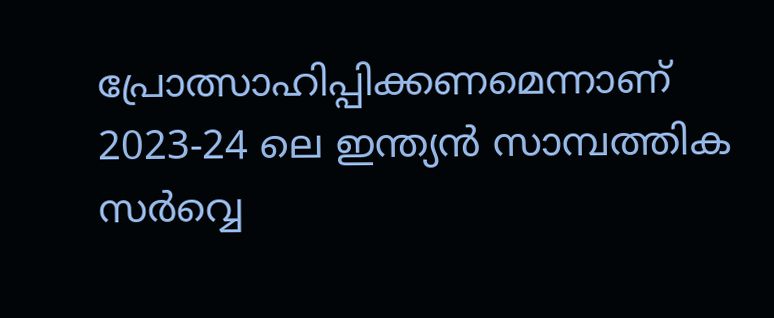പ്രോത്സാഹിപ്പിക്കണമെന്നാണ് 2023-24 ലെ ഇന്ത്യൻ സാമ്പത്തിക സർവ്വെ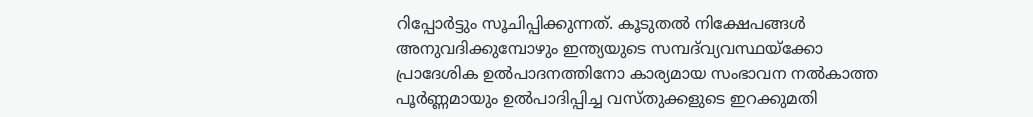റിപ്പോർട്ടും സൂചിപ്പിക്കുന്നത്. കൂടുതൽ നിക്ഷേപങ്ങൾ അനുവദിക്കുമ്പോഴും ഇന്ത്യയുടെ സമ്പദ്‌വ്യവസ്ഥയ്‌ക്കോ പ്രാദേശിക ഉൽ‌പാദനത്തിനോ കാര്യമായ സംഭാവന നൽകാത്ത പൂർണ്ണമായും ഉൽ‌പാദിപ്പിച്ച വസ്തുക്കളുടെ ഇറക്കുമതി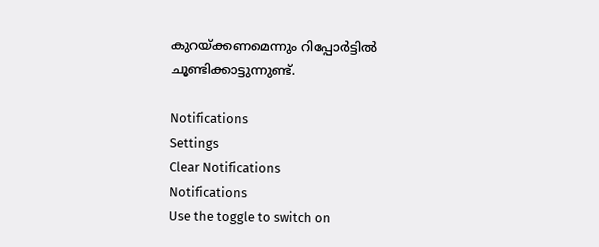കുറയ്ക്കണമെന്നും റിപ്പോർട്ടിൽ ചൂണ്ടിക്കാട്ടുന്നുണ്ട്.

Notifications
Settings
Clear Notifications
Notifications
Use the toggle to switch on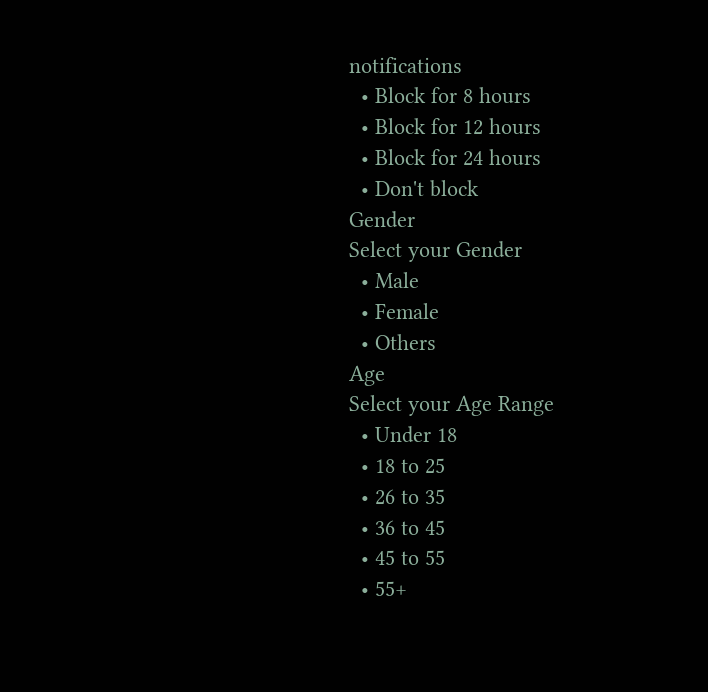notifications
  • Block for 8 hours
  • Block for 12 hours
  • Block for 24 hours
  • Don't block
Gender
Select your Gender
  • Male
  • Female
  • Others
Age
Select your Age Range
  • Under 18
  • 18 to 25
  • 26 to 35
  • 36 to 45
  • 45 to 55
  • 55+